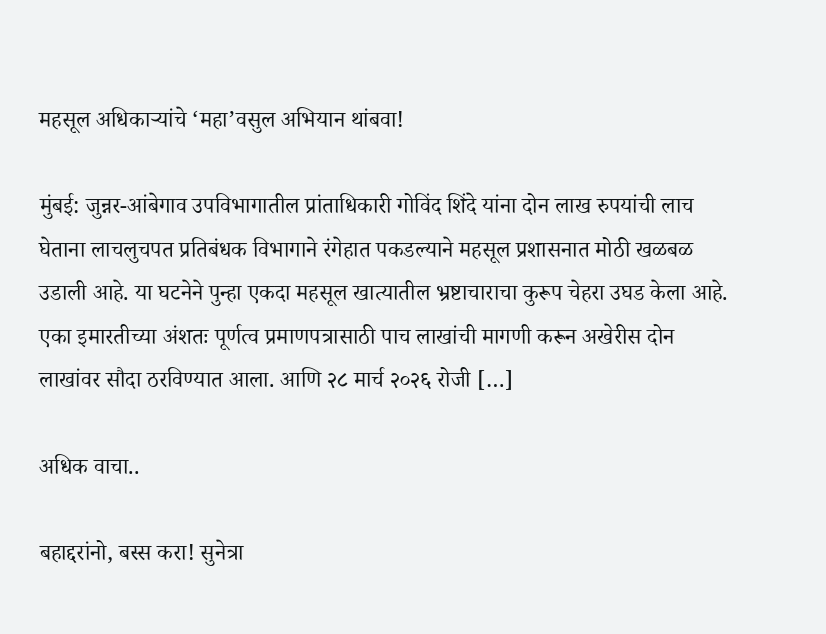महसूल अधिकाऱ्यांचे ‘महा’वसुल अभियान थांबवा!

मुंबई: जुन्नर-आंबेगाव उपविभागातील प्रांताधिकारी गोविंद शिंदे यांना दोन लाख रुपयांची लाच घेताना लाचलुचपत प्रतिबंधक विभागाने रंगेहात पकडल्याने महसूल प्रशासनात मोठी खळबळ उडाली आहे. या घटनेने पुन्हा एकदा महसूल खात्यातील भ्रष्टाचाराचा कुरूप चेहरा उघड केला आहे. एका इमारतीच्या अंशतः पूर्णत्व प्रमाणपत्रासाठी पाच लाखांची मागणी करून अखेरीस दोन लाखांवर सौदा ठरविण्यात आला. आणि २८ मार्च २०२६ रोजी […]

अधिक वाचा..

बहाद्दरांनो, बस्स करा! सुनेत्रा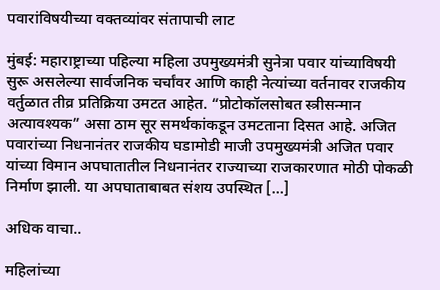पवारांविषयीच्या वक्तव्यांवर संतापाची लाट

मुंबई: महाराष्ट्राच्या पहिल्या महिला उपमुख्यमंत्री सुनेत्रा पवार यांच्याविषयी सुरू असलेल्या सार्वजनिक चर्चांवर आणि काही नेत्यांच्या वर्तनावर राजकीय वर्तुळात तीव्र प्रतिक्रिया उमटत आहेत. “प्रोटोकॉलसोबत स्त्रीसन्मान अत्यावश्यक” असा ठाम सूर समर्थकांकडून उमटताना दिसत आहे. अजित पवारांच्या निधनानंतर राजकीय घडामोडी माजी उपमुख्यमंत्री अजित पवार यांच्या विमान अपघातातील निधनानंतर राज्याच्या राजकारणात मोठी पोकळी निर्माण झाली. या अपघाताबाबत संशय उपस्थित […]

अधिक वाचा..

महिलांच्या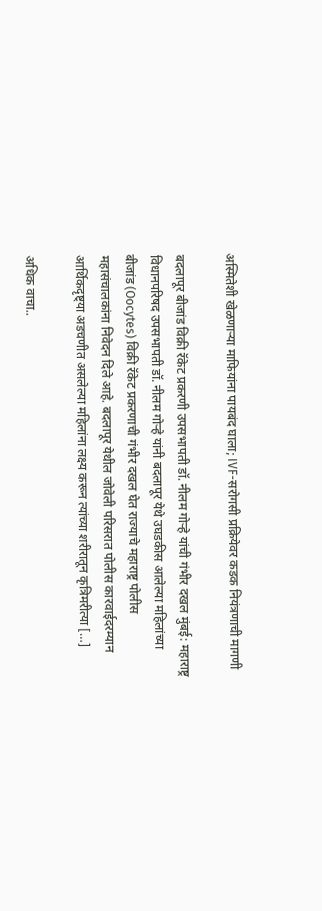अस्मितेशी खेळणाऱ्या माफियांना पायबंद घाला; IVF-सरोगसी प्रक्रियेवर कडक नियंत्रणाची मागणी

बदलापूर बीजांड विक्री रॅकेट प्रकरणी उपसभापती डॉ. नीलम गोऱ्हे यांची गंभीर दखल मुंबई: महाराष्ट्र विधानपरिषद उपसभापती डॉ. नीलम गोऱ्हे यांनी बदलापूर येथे उघडकीस आलेल्या महिलांच्या बीजांड (Oocytes) विक्री रॅकेट प्रकरणाची गंभीर दखल घेत राज्याचे महाराष्ट्र पोलीस महासंचालकांना निवेदन दिले आहे. बदलापूर येथील जोवेली परिसरात पोलीस कारवाईदरम्यान आर्थिकदृष्ट्या अडचणीत असलेल्या महिलांना लक्ष्य करून त्यांच्या शरीरातून कृत्रिमरीत्या […]

अधिक वाचा..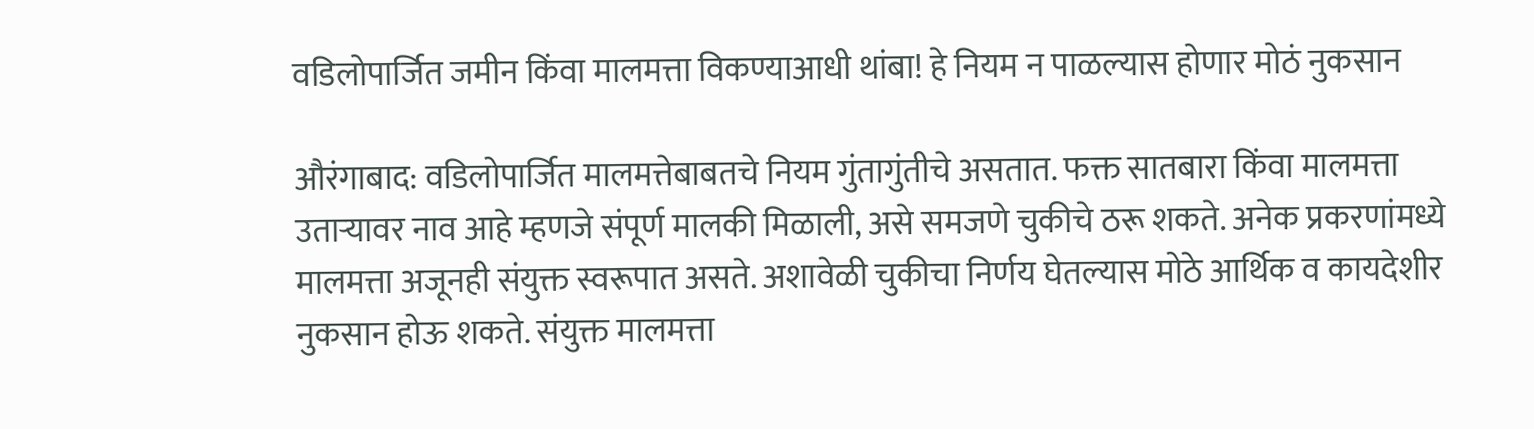वडिलोपार्जित जमीन किंवा मालमत्ता विकण्याआधी थांबा! हे नियम न पाळल्यास होणार मोठं नुकसान

औरंगाबाद: वडिलोपार्जित मालमत्तेबाबतचे नियम गुंतागुंतीचे असतात. फक्त सातबारा किंवा मालमत्ता उताऱ्यावर नाव आहे म्हणजे संपूर्ण मालकी मिळाली, असे समजणे चुकीचे ठरू शकते. अनेक प्रकरणांमध्ये मालमत्ता अजूनही संयुक्त स्वरूपात असते. अशावेळी चुकीचा निर्णय घेतल्यास मोठे आर्थिक व कायदेशीर नुकसान होऊ शकते. संयुक्त मालमत्ता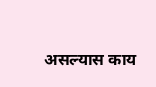असल्यास काय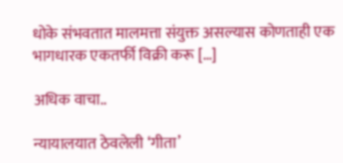धोके संभवतात मालमत्ता संयुक्त असल्यास कोणताही एक भागधारक एकतर्फी विक्री करू […]

अधिक वाचा..

न्यायालयात ठेवलेली ‘गीता’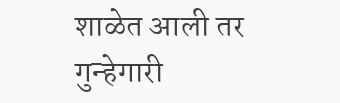शाळेत आली तर गुन्हेगारी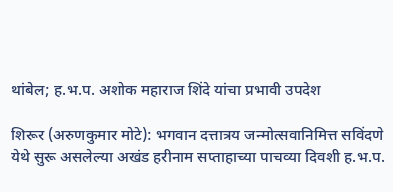थांबेल; ह.भ.प. अशोक महाराज शिंदे यांचा प्रभावी उपदेश

शिरूर (अरुणकुमार मोटे): भगवान दत्तात्रय जन्मोत्सवानिमित्त सविंदणे येथे सुरू असलेल्या अखंड हरीनाम सप्ताहाच्या पाचव्या दिवशी ह.भ.प.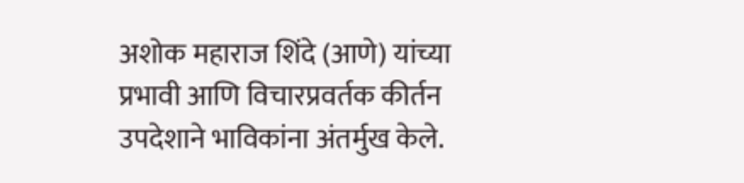अशोक महाराज शिंदे (आणे) यांच्या प्रभावी आणि विचारप्रवर्तक कीर्तन उपदेशाने भाविकांना अंतर्मुख केले.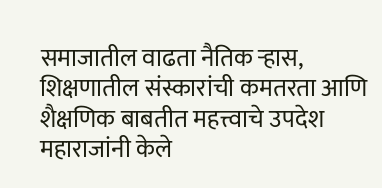समाजातील वाढता नैतिक ऱ्हास, शिक्षणातील संस्कारांची कमतरता आणि शैक्षणिक बाबतीत महत्त्वाचे उपदेश महाराजांनी केले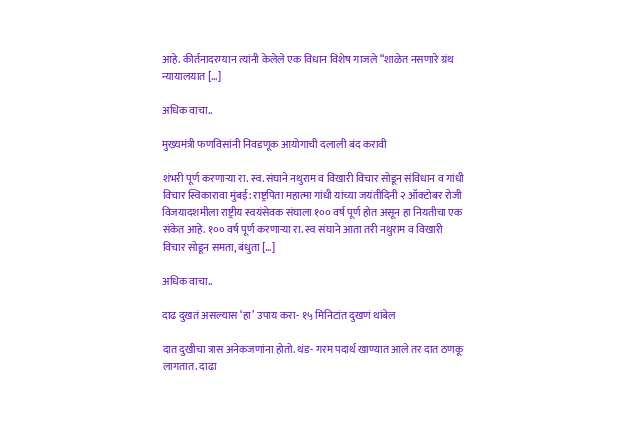आहे. कीर्तनादरम्यान त्यांनी केलेले एक विधान विशेष गाजले “शाळेत नसणारे ग्रंथ न्यायालयात […]

अधिक वाचा..

मुख्यमंत्री फणविसांनी निवडणूक आयोगाची दलाली बंद करावी

शंभरी पूर्ण करणाऱ्या रा. स्व. संघाने नथुराम व विखारी विचार सोडून संविधान व गांधी विचार स्विकारावा मुंबई: राष्ट्रपिता महात्मा गांधी यांच्या जयंतीदिनी २ ऑक्टोबर रोजी विजयादशमीला राष्ट्रीय स्वयंसेवक संघाला १०० वर्ष पूर्ण होत असून हा नियतीचा एक संकेत आहे. १०० वर्ष पूर्ण करणाऱ्या रा. स्व संघाने आता तरी नथुराम व विखारी विचार सोडून समता, बंधुता […]

अधिक वाचा..

दाढ दुखतं असल्यास ‘हा’ उपाय करा- १५ मिनिटांत दुखणं थांबेल

दात दुखीचा त्रास अनेकजणांना होतो. थंड- गरम पदार्थ खाण्यात आले तर दात ठणकू लागतात. दाढा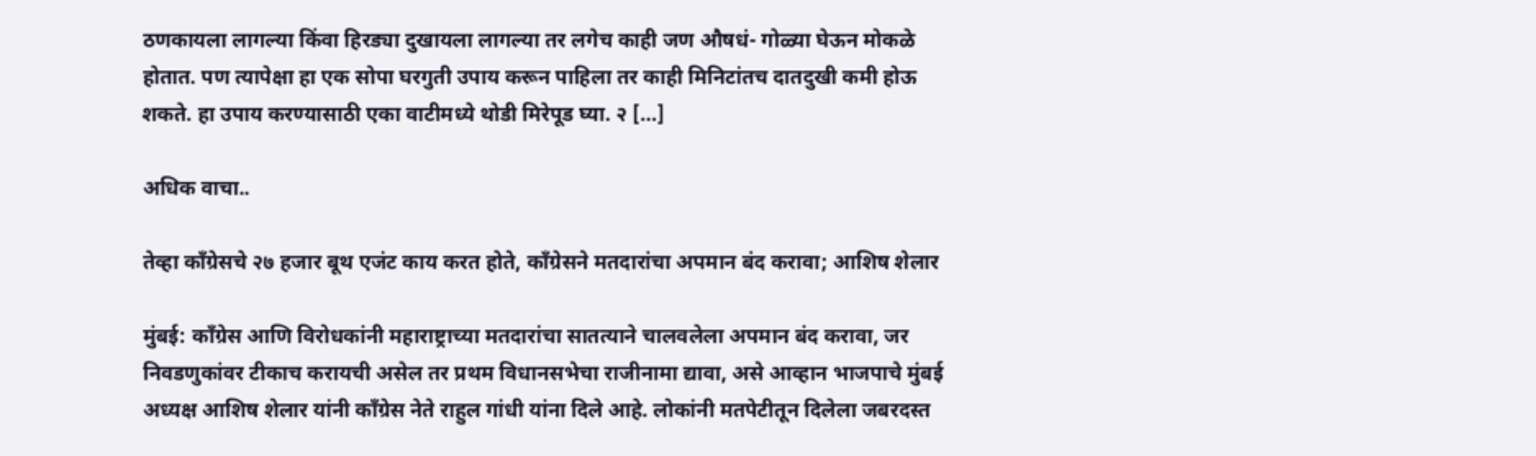ठणकायला लागल्या किंवा हिरड्या दुखायला लागल्या तर लगेच काही जण औषधं- गोळ्या घेऊन मोकळे होतात. पण त्यापेक्षा हा एक सोपा घरगुती उपाय करून पाहिला तर काही मिनिटांतच दातदुखी कमी होऊ शकते. हा उपाय करण्यासाठी एका वाटीमध्ये थोडी मिरेपूड घ्या. २ […]

अधिक वाचा..

तेव्हा काँग्रेसचे २७ हजार बूथ एजंट काय करत होते, काँग्रेसने मतदारांचा अपमान बंद करावा; आशिष शेलार

मुंबई: काँग्रेस आणि विरोधकांनी महाराष्ट्राच्या मतदारांचा सातत्याने चालवलेला अपमान बंद करावा, जर निवडणुकांवर टीकाच करायची असेल तर प्रथम विधानसभेचा राजीनामा द्यावा, असे आव्हान भाजपाचे मुंबई अध्यक्ष आशिष शेलार यांनी काँग्रेस नेते राहुल गांधी यांना दिले आहे. लोकांनी मतपेटीतून दिलेला जबरदस्त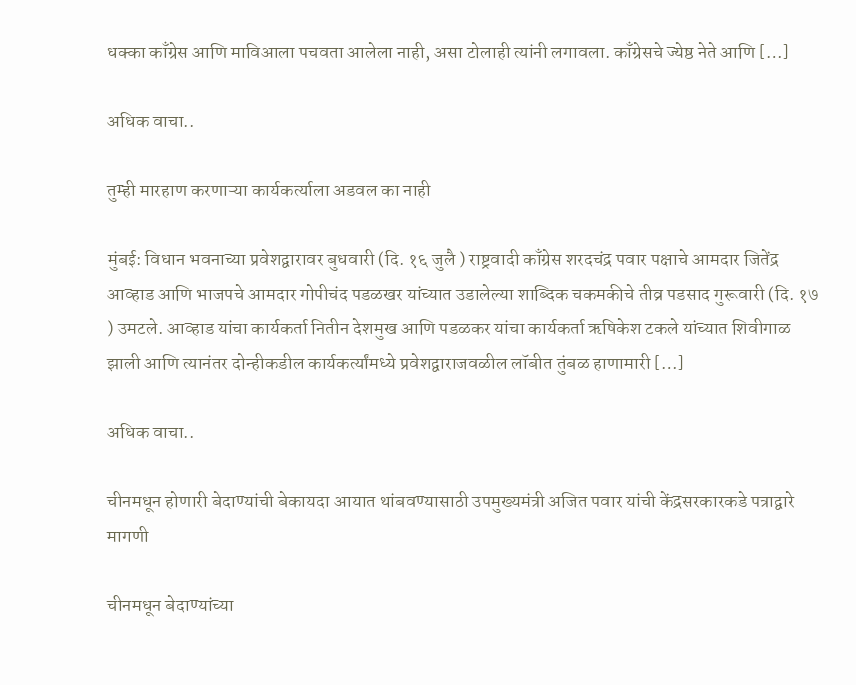धक्का काँग्रेस आणि माविआला पचवता आलेला नाही, असा टोलाही त्यांनी लगावला. काँग्रेसचे ज्येष्ठ नेते आणि […]

अधिक वाचा..

तुम्ही मारहाण करणाऱ्या कार्यकर्त्याला अडवल का नाही

मुंबई: विधान भवनाच्या प्रवेशद्वारावर बुधवारी (दि. १६ जुलै ) राष्ट्रवादी काँग्रेस शरदचंद्र पवार पक्षाचे आमदार जितेंद्र आव्हाड आणि भाजपचे आमदार गोपीचंद पडळखर यांच्यात उडालेल्या शाब्दिक चकमकीचे तीव्र पडसाद गुरूवारी (दि. १७ ) उमटले. आव्हाड यांचा कार्यकर्ता नितीन देशमुख आणि पडळकर यांचा कार्यकर्ता ऋषिकेश टकले यांच्यात शिवीगाळ झाली आणि त्यानंतर दोन्हीकडील कार्यकर्त्यांमध्ये प्रवेशद्वाराजवळील लॉबीत तुंबळ हाणामारी […]

अधिक वाचा..

चीनमधून होणारी बेदाण्यांची बेकायदा आयात थांबवण्यासाठी उपमुख्यमंत्री अजित पवार यांची केंद्रसरकारकडे पत्राद्वारे मागणी

चीनमधून बेदाण्यांच्या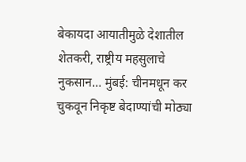बेकायदा आयातीमुळे देशातील शेतकरी, राष्ट्रीय महसुलाचे नुकसान… मुंबई: चीनमधून कर चुकवून निकृष्ट बेदाण्यांची मोठ्या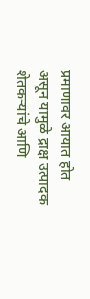प्रमाणावर आयात होत असून यामुळे द्राक्ष उत्पादक शेतकऱ्यांचे आणि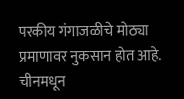परकीय गंगाजळीचे मोठ्या प्रमाणावर नुकसान होत आहे. चीनमधून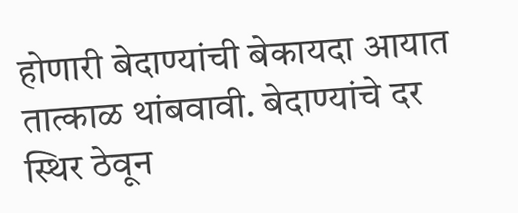होणारी बेदाण्यांची बेकायदा आयात तात्काळ थांबवावी. बेदाण्यांचे दर स्थिर ठेवून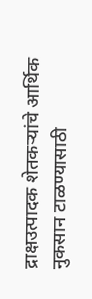द्राक्षउत्पादक शेतकऱ्यांचे आर्थिक नुकसान टाळण्यासाठी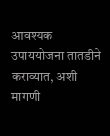आवश्यक उपाययोजना तातडीने कराव्यात, अशी मागणी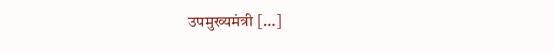उपमुख्यमंत्री […]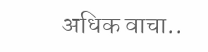अधिक वाचा..